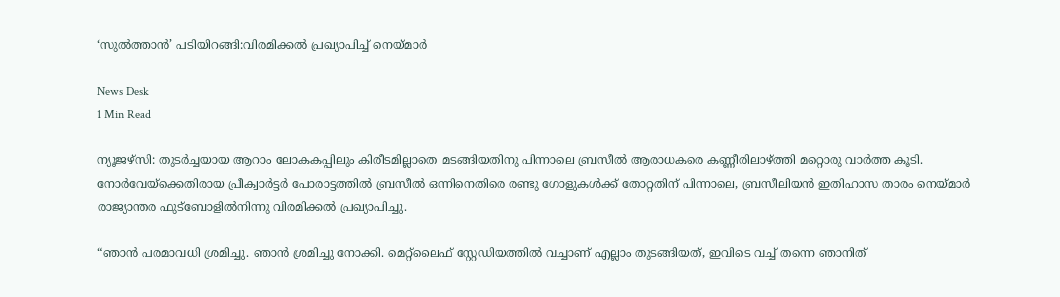‘സുൽത്താൻ’ പടിയിറങ്ങി:വിരമിക്കൽ പ്രഖ്യാപിച്ച് നെയ്മാർ

News Desk
1 Min Read

ന്യൂജഴ്സി: തുടർച്ചയായ ആറാം ലോകകപ്പിലും കിരീടമില്ലാതെ മടങ്ങിയതിനു പിന്നാലെ ബ്രസീൽ ആരാധകരെ കണ്ണീരിലാഴ്ത്തി മറ്റൊരു വാർത്ത കൂടി. നോർവേയ്‌ക്കെതിരായ പ്രീക്വാർട്ടർ പോരാട്ടത്തിൽ ബ്രസീൽ ഒന്നിനെതിരെ രണ്ടു ഗോളുകൾക്ക് തോറ്റതിന് പിന്നാലെ, ബ്രസീലിയൻ ഇതിഹാസ താരം നെയ്മാർ രാജ്യാന്തര ഫുട്ബോളിൽനിന്നു വിരമിക്കൽ പ്രഖ്യാപിച്ചു.

“ഞാൻ പരമാവധി ശ്രമിച്ചു. ഞാൻ ശ്രമിച്ചു നോക്കി. മെറ്റ്‌ലൈഫ് സ്റ്റേഡിയത്തിൽ വച്ചാണ് എല്ലാം തുടങ്ങിയത്, ഇവിടെ വച്ച് തന്നെ ഞാനിത്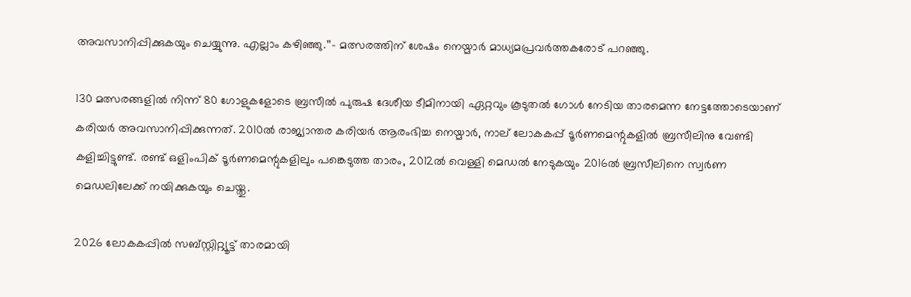അവസാനിപ്പിക്കുകയും ചെയ്യുന്നു. എല്ലാം കഴിഞ്ഞു.’’– മത്സരത്തിന് ശേഷം നെയ്മാർ മാധ്യമപ്രവർത്തകരോട് പറഞ്ഞു.

130 മത്സരങ്ങളിൽ നിന്ന് 80 ഗോളുകളോടെ ബ്രസീൽ പുരുഷ ദേശീയ ടീമിനായി ഏറ്റവും കൂടുതൽ ഗോൾ നേടിയ താരമെന്ന നേട്ടത്തോടെയാണ് കരിയർ അവസാനിപ്പിക്കുന്നത്. 2010ൽ രാജ്യാന്തര കരിയർ ആരംഭിച്ച നെയ്മാർ, നാല് ലോകകപ്പ് ടൂർണമെന്റുകളിൽ ബ്രസീലിനു വേണ്ടി കളിച്ചിട്ടുണ്ട്. രണ്ട് ഒളിംപിക് ടൂർണമെന്റുകളിലും പങ്കെടുത്ത താരം, 2012ൽ വെള്ളി മെഡൽ നേടുകയും 2016ൽ ബ്രസീലിനെ സ്വർണ മെഡലിലേക്ക് നയിക്കുകയും ചെയ്തു.

2026 ലോകകപ്പിൽ സബ്‌സ്റ്റിറ്റ്യൂട്ട് താരമായി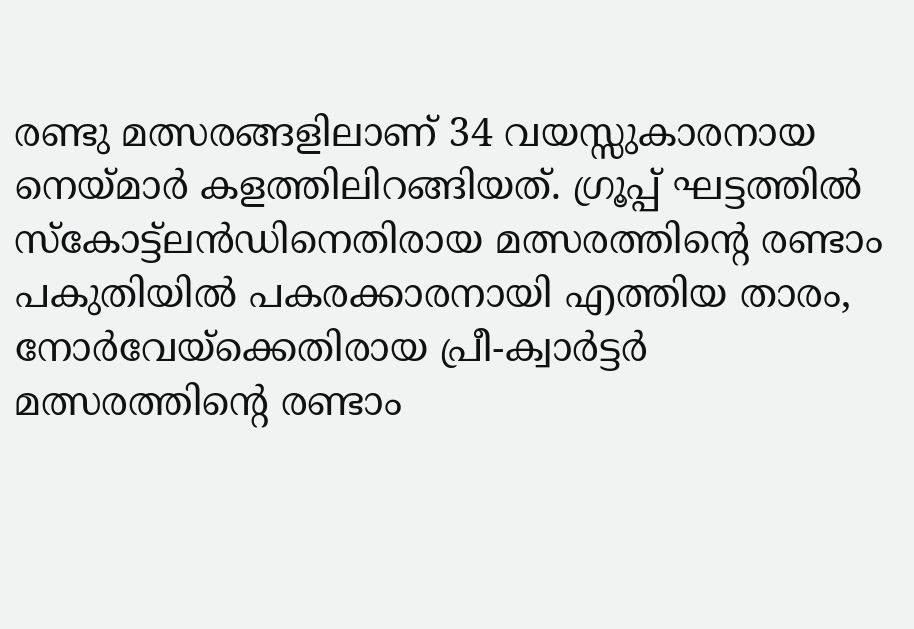രണ്ടു മത്സരങ്ങളിലാണ് 34 വയസ്സുകാരനായ നെയ്മാർ കളത്തിലിറങ്ങിയത്. ഗ്രൂപ്പ് ഘട്ടത്തിൽ സ്കോട്ട്ലൻഡിനെതിരായ മത്സരത്തിന്റെ രണ്ടാം പകുതിയിൽ പകരക്കാരനായി എത്തിയ താരം, നോർവേയ്‌ക്കെതിരായ പ്രീ-ക്വാർട്ടർ മത്സരത്തിന്റെ രണ്ടാം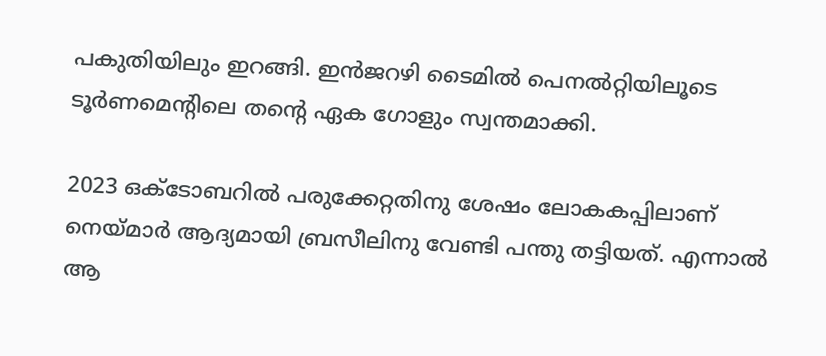പകുതിയിലും ഇറങ്ങി. ഇൻജറഴി ടൈമിൽ പെനൽറ്റിയിലൂടെ ടൂർണമെന്റിലെ തന്റെ ഏക ഗോളും സ്വന്തമാക്കി.

2023 ഒക്ടോബറിൽ പരുക്കേറ്റതിനു ശേഷം ലോകകപ്പിലാണ് നെയ്മാർ ആദ്യമായി ബ്രസീലിനു വേണ്ടി പന്തു തട്ടിയത്. എന്നാൽ ആ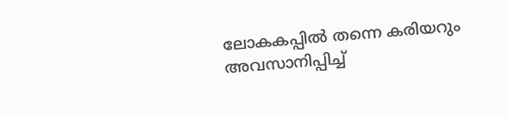ലോകകപ്പിൽ തന്നെ കരിയറും അവസാനിപ്പിച്ച്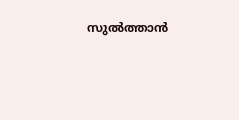സുൽത്താൻ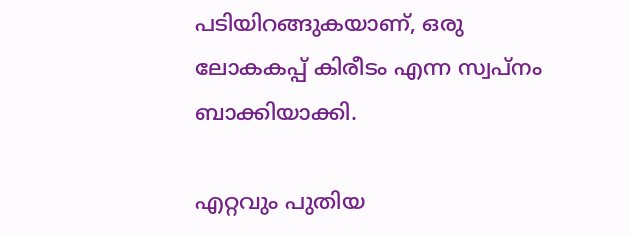പടിയിറങ്ങുകയാണ്, ഒരു ലോകകപ്പ് കിരീടം എന്ന സ്വപ്നം ബാക്കിയാക്കി.

എറ്റവും പുതിയ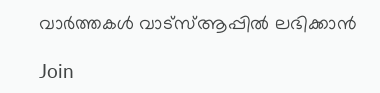വാർത്തകൾ വാട്സ്ആപ്പിൽ ലഭിക്കാൻ

Join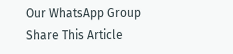Our WhatsApp Group
Share This Article